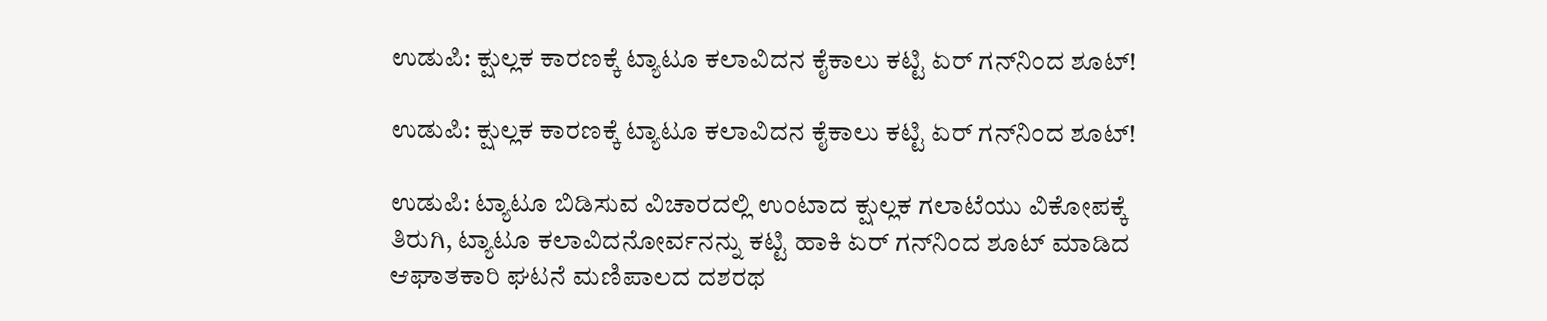ಉಡುಪಿ: ಕ್ಷುಲ್ಲಕ ಕಾರಣಕ್ಕೆ ಟ್ಯಾಟೂ ಕಲಾವಿದನ ಕೈಕಾಲು ಕಟ್ಟಿ ಏರ್ ಗನ್‌ನಿಂದ ಶೂಟ್!

ಉಡುಪಿ: ಕ್ಷುಲ್ಲಕ ಕಾರಣಕ್ಕೆ ಟ್ಯಾಟೂ ಕಲಾವಿದನ ಕೈಕಾಲು ಕಟ್ಟಿ ಏರ್ ಗನ್‌ನಿಂದ ಶೂಟ್!

ಉಡುಪಿ: ಟ್ಯಾಟೂ ಬಿಡಿಸುವ ವಿಚಾರದಲ್ಲಿ ಉಂಟಾದ ಕ್ಷುಲ್ಲಕ ಗಲಾಟೆಯು ವಿಕೋಪಕ್ಕೆ ತಿರುಗಿ, ಟ್ಯಾಟೂ ಕಲಾವಿದನೋರ್ವನನ್ನು ಕಟ್ಟಿ ಹಾಕಿ ಏರ್ ಗನ್‌ನಿಂದ ಶೂಟ್ ಮಾಡಿದ ಆಘಾತಕಾರಿ ಘಟನೆ ಮಣಿಪಾಲದ ದಶರಥ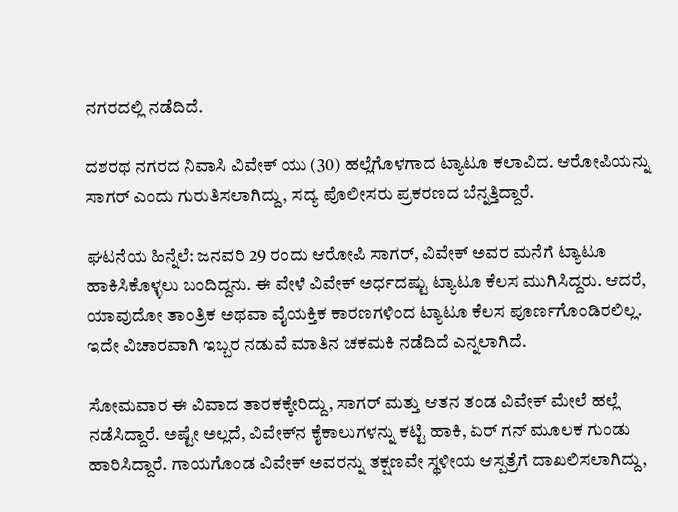ನಗರದಲ್ಲಿ ನಡೆದಿದೆ.

ದಶರಥ ನಗರದ ನಿವಾಸಿ ವಿವೇಕ್ ಯು (30) ಹಲ್ಲೆಗೊಳಗಾದ ಟ್ಯಾಟೂ ಕಲಾವಿದ. ಆರೋಪಿಯನ್ನು ಸಾಗರ್ ಎಂದು ಗುರುತಿಸಲಾಗಿದ್ದು, ಸದ್ಯ ಪೊಲೀಸರು ಪ್ರಕರಣದ ಬೆನ್ನತ್ತಿದ್ದಾರೆ.

ಘಟನೆಯ ಹಿನ್ನೆಲೆ: ಜನವರಿ 29 ರಂದು ಆರೋಪಿ ಸಾಗರ್, ವಿವೇಕ್ ಅವರ ಮನೆಗೆ ಟ್ಯಾಟೂ ಹಾಕಿಸಿಕೊಳ್ಳಲು ಬಂದಿದ್ದನು. ಈ ವೇಳೆ ವಿವೇಕ್ ಅರ್ಧದಷ್ಟು ಟ್ಯಾಟೂ ಕೆಲಸ ಮುಗಿಸಿದ್ದರು. ಆದರೆ, ಯಾವುದೋ ತಾಂತ್ರಿಕ ಅಥವಾ ವೈಯಕ್ತಿಕ ಕಾರಣಗಳಿಂದ ಟ್ಯಾಟೂ ಕೆಲಸ ಪೂರ್ಣಗೊಂಡಿರಲಿಲ್ಲ. ಇದೇ ವಿಚಾರವಾಗಿ ಇಬ್ಬರ ನಡುವೆ ಮಾತಿನ ಚಕಮಕಿ ನಡೆದಿದೆ ಎನ್ನಲಾಗಿದೆ.

ಸೋಮವಾರ ಈ ವಿವಾದ ತಾರಕಕ್ಕೇರಿದ್ದು, ಸಾಗರ್ ಮತ್ತು ಆತನ ತಂಡ ವಿವೇಕ್ ಮೇಲೆ ಹಲ್ಲೆ ನಡೆಸಿದ್ದಾರೆ. ಅಷ್ಟೇ ಅಲ್ಲದೆ, ವಿವೇಕ್‌ನ ಕೈಕಾಲುಗಳನ್ನು ಕಟ್ಟಿ ಹಾಕಿ, ಏರ್ ಗನ್ ಮೂಲಕ ಗುಂಡು ಹಾರಿಸಿದ್ದಾರೆ. ಗಾಯಗೊಂಡ ವಿವೇಕ್ ಅವರನ್ನು ತಕ್ಷಣವೇ ಸ್ಥಳೀಯ ಆಸ್ಪತ್ರೆಗೆ ದಾಖಲಿಸಲಾಗಿದ್ದು,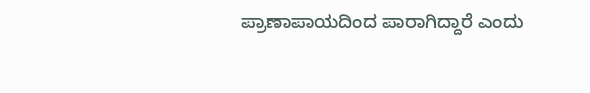ಪ್ರಾಣಾಪಾಯದಿಂದ ಪಾರಾಗಿದ್ದಾರೆ ಎಂದು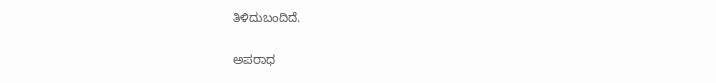ತಿಳಿದುಬಂದಿದೆ.

ಅಪರಾಧ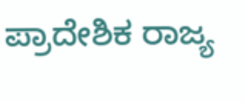ಪ್ರಾದೇಶಿಕ ರಾಜ್ಯ